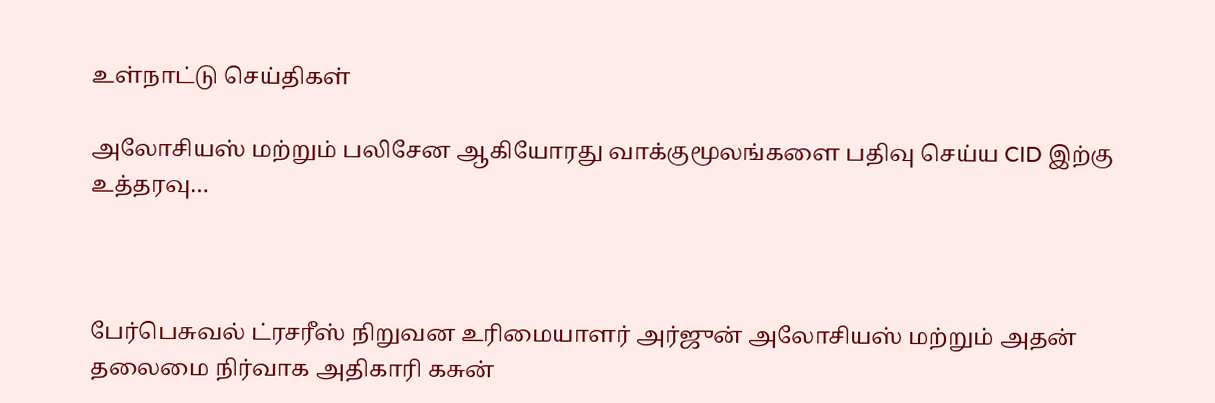உள்நாட்டு செய்திகள்

அலோசியஸ் மற்றும் பலிசேன ஆகியோரது வாக்குமூலங்களை பதிவு செய்ய CID இற்கு உத்தரவு…



பேர்பெசுவல் ட்ரசரீஸ் நிறுவன உரிமையாளர் அர்ஜுன் அலோசியஸ் மற்றும் அதன் தலைமை நிர்வாக அதிகாரி கசுன்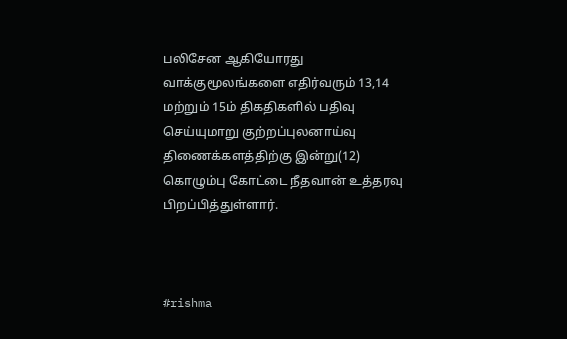பலிசேன ஆகியோரது வாக்குமூலங்களை எதிர்வரும் 13,14 மற்றும் 15ம் திகதிகளில் பதிவு செய்யுமாறு குற்றப்புலனாய்வு திணைக்களத்திற்கு இன்று(12) கொழும்பு கோட்டை நீதவான் உத்தரவு பிறப்பித்துள்ளார்.



#rishma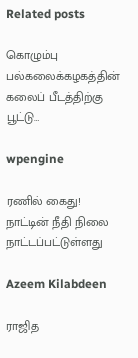Related posts

கொழும்பு பல்கலைக்கழகத்தின் கலைப் பீடத்திற்கு பூட்டு…

wpengine

ரணில் கைது! நாட்டின் நீதி நிலை நாட்டப்பட்டுள்ளது

Azeem Kilabdeen

ராஜித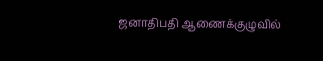ஜனாதிபதி ஆணைக்குழுவில்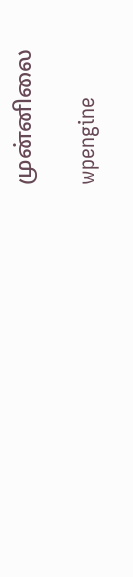முன்னிலை

wpengine